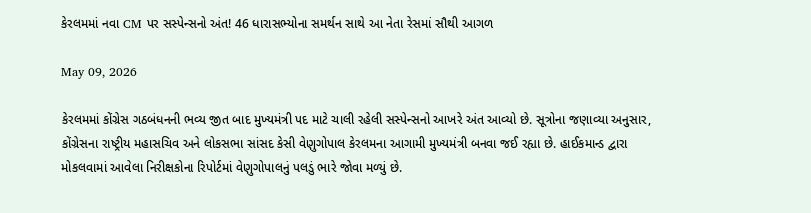કેરલમમાં નવા CM પર સસ્પેન્સનો અંત! 46 ધારાસભ્યોના સમર્થન સાથે આ નેતા રેસમાં સૌથી આગળ

May 09, 2026

કેરલમમાં કોંગ્રેસ ગઠબંધનની ભવ્ય જીત બાદ મુખ્યમંત્રી પદ માટે ચાલી રહેલી સસ્પેન્સનો આખરે અંત આવ્યો છે. સૂત્રોના જણાવ્યા અનુસાર, કોંગ્રેસના રાષ્ટ્રીય મહાસચિવ અને લોકસભા સાંસદ કેસી વેણુગોપાલ કેરલમના આગામી મુખ્યમંત્રી બનવા જઈ રહ્યા છે. હાઈકમાન્ડ દ્વારા મોકલવામાં આવેલા નિરીક્ષકોના રિપોર્ટમાં વેણુગોપાલનું પલડું ભારે જોવા મળ્યું છે.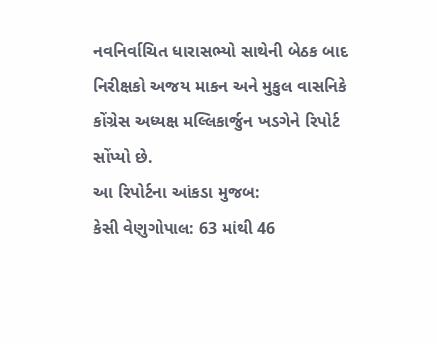નવનિર્વાચિત ધારાસભ્યો સાથેની બેઠક બાદ નિરીક્ષકો અજય માકન અને મુકુલ વાસનિકે કોંગ્રેસ અધ્યક્ષ મલ્લિકાર્જુન ખડગેને રિપોર્ટ સોંપ્યો છે.
આ રિપોર્ટના આંકડા મુજબ:
કેસી વેણુગોપાલ: 63 માંથી 46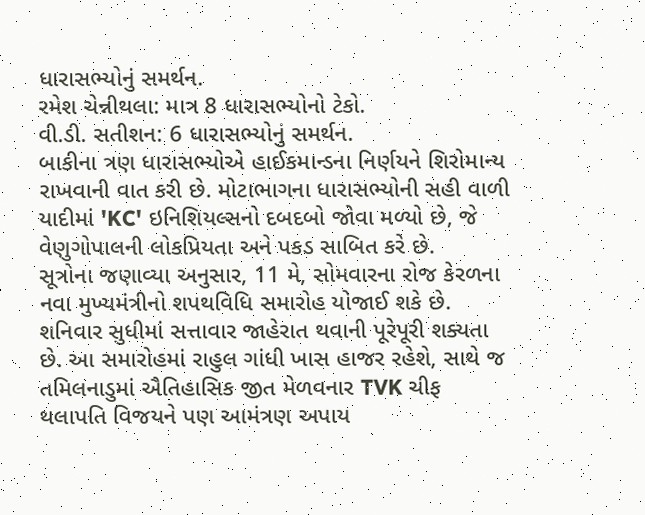ધારાસભ્યોનું સમર્થન.
રમેશ ચેન્નીથલા: માત્ર 8 ધારાસભ્યોનો ટેકો.
વી.ડી. સતીશન: 6 ધારાસભ્યોનું સમર્થન.
બાકીના ત્રણ ધારાસભ્યોએ હાઈકમાન્ડના નિર્ણયને શિરોમાન્ય રાખવાની વાત કરી છે. મોટાભાગના ધારાસભ્યોની સહી વાળી યાદીમાં 'KC' ઇનિશિયલ્સનો દબદબો જોવા મળ્યો છે, જે વેણુગોપાલની લોકપ્રિયતા અને પકડ સાબિત કરે છે.
સૂત્રોના જણાવ્યા અનુસાર, 11 મે, સોમવારના રોજ કેરળના નવા મુખ્યમંત્રીનો શપથવિધિ સમારોહ યોજાઈ શકે છે. શનિવાર સુધીમાં સત્તાવાર જાહેરાત થવાની પૂરેપૂરી શક્યતા છે. આ સમારોહમાં રાહુલ ગાંધી ખાસ હાજર રહેશે, સાથે જ તમિલનાડુમાં ઐતિહાસિક જીત મેળવનાર TVK ચીફ થલાપતિ વિજયને પણ આમંત્રણ અપાય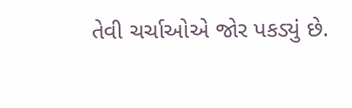તેવી ચર્ચાઓએ જોર પકડ્યું છે.